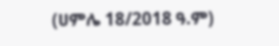(ሀምሌ 18/2018 ዓ.ም)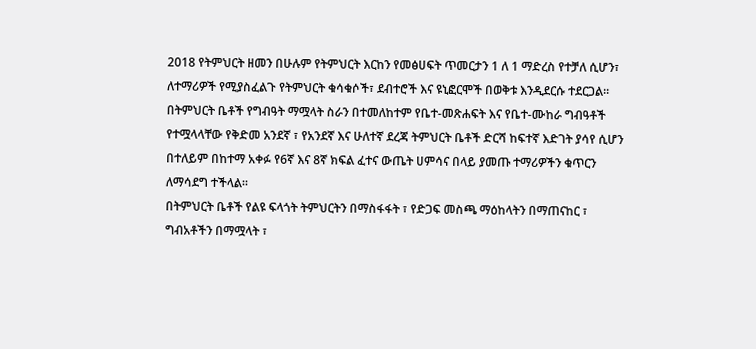2018 የትምህርት ዘመን በሁሉም የትምህርት እርከን የመፅሀፍት ጥመርታን 1 ለ 1 ማድረስ የተቻለ ሲሆን፣ ለተማሪዎች የሚያስፈልጉ የትምህርት ቁሳቁሶች፣ ደብተሮች እና ዩኒፎርሞች በወቅቱ እንዲደርሱ ተደርጋል።
በትምህርት ቤቶች የግብዓት ማሟላት ስራን በተመለከተም የቤተ-መጽሐፍት እና የቤተ-ሙከራ ግብዓቶች የተሟላላቸው የቅድመ አንደኛ ፣ የአንደኛ እና ሁለተኛ ደረጃ ትምህርት ቤቶች ድርሻ ከፍተኛ እድገት ያሳየ ሲሆን በተለይም በከተማ አቀፉ የ6ኛ እና 8ኛ ክፍል ፈተና ውጤት ሀምሳና በላይ ያመጡ ተማሪዎችን ቁጥርን ለማሳደግ ተችላል።
በትምህርት ቤቶች የልዩ ፍላጎት ትምህርትን በማስፋፋት ፣ የድጋፍ መስጫ ማዕከላትን በማጠናከር ፣ ግብአቶችን በማሟላት ፣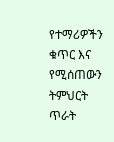የተማሪዎችን ቁጥር እና የሚሰጠውን ትምህርት ጥራት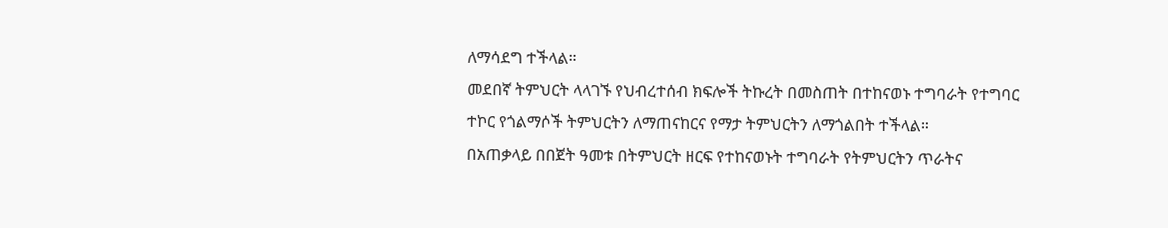ለማሳደግ ተችላል።
መደበኛ ትምህርት ላላገኙ የህብረተሰብ ክፍሎች ትኩረት በመስጠት በተከናወኑ ተግባራት የተግባር ተኮር የጎልማሶች ትምህርትን ለማጠናከርና የማታ ትምህርትን ለማጎልበት ተችላል።
በአጠቃላይ በበጀት ዓመቱ በትምህርት ዘርፍ የተከናወኑት ተግባራት የትምህርትን ጥራትና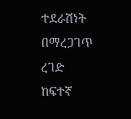ተደራሽነት በማረጋገጥ ረገድ ከፍተኛ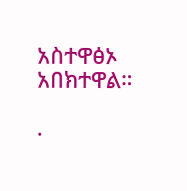አስተዋፅኦ አበክተዋል።

.